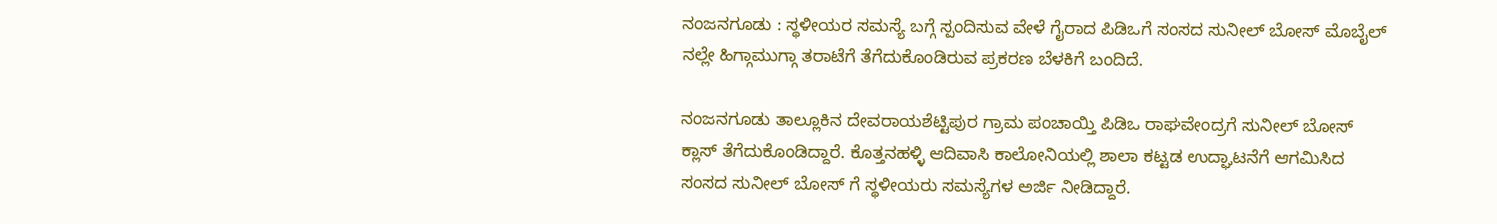ನಂಜನಗೂಡು : ಸ್ಥಳೀಯರ ಸಮಸ್ಯೆ ಬಗ್ಗೆ ಸ್ಪಂದಿಸುವ ವೇಳೆ ಗೈರಾದ ಪಿಡಿಒಗೆ ಸಂಸದ ಸುನೀಲ್ ಬೋಸ್ ಮೊಬೈಲ್ ನಲ್ಲೇ ಹಿಗ್ಗಾಮುಗ್ಗಾ ತರಾಟೆಗೆ ತೆಗೆದುಕೊಂಡಿರುವ ಪ್ರಕರಣ ಬೆಳಕಿಗೆ ಬಂದಿದೆ.

ನಂಜನಗೂಡು ತಾಲ್ಲೂಕಿನ ದೇವರಾಯಶೆಟ್ಟಿಪುರ ಗ್ರಾಮ ಪಂಚಾಯ್ತಿ ಪಿಡಿಒ ರಾಘವೇಂದ್ರಗೆ ಸುನೀಲ್ ಬೋಸ್ ಕ್ಲಾಸ್ ತೆಗೆದುಕೊಂಡಿದ್ದಾರೆ. ಕೊತ್ತನಹಳ್ಳಿ ಆದಿವಾಸಿ ಕಾಲೋನಿಯಲ್ಲಿ ಶಾಲಾ ಕಟ್ಟಡ ಉದ್ಘಾಟನೆಗೆ ಆಗಮಿಸಿದ ಸಂಸದ ಸುನೀಲ್ ಬೋಸ್ ಗೆ ಸ್ಥಳೀಯರು ಸಮಸ್ಯೆಗಳ ಅರ್ಜಿ ನೀಡಿದ್ದಾರೆ.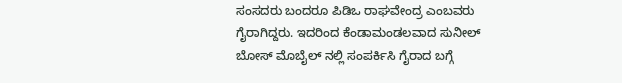ಸಂಸದರು ಬಂದರೂ ಪಿಡಿಒ ರಾಘವೇಂದ್ರ ಎಂಬವರು ಗೈರಾಗಿದ್ದರು. ಇದರಿಂದ ಕೆಂಡಾಮಂಡಲವಾದ ಸುನೀಲ್ ಬೋಸ್ ಮೊಬೈಲ್ ನಲ್ಲಿ ಸಂಪರ್ಕಿಸಿ ಗೈರಾದ ಬಗ್ಗೆ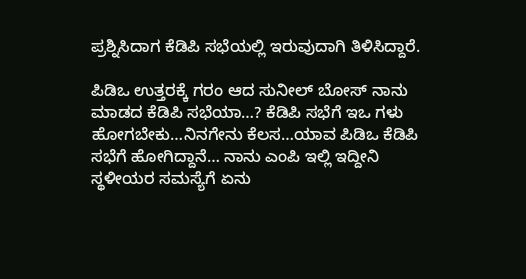ಪ್ರಶ್ನಿಸಿದಾಗ ಕೆಡಿಪಿ ಸಭೆಯಲ್ಲಿ ಇರುವುದಾಗಿ ತಿಳಿಸಿದ್ದಾರೆ.

ಪಿಡಿಒ ಉತ್ತರಕ್ಕೆ ಗರಂ ಆದ ಸುನೀಲ್ ಬೋಸ್ ನಾನು ಮಾಡದ ಕೆಡಿಪಿ ಸಭೆಯಾ…? ಕೆಡಿಪಿ ಸಭೆಗೆ ಇಒ ಗಳು ಹೋಗಬೇಕು…ನಿನಗೇನು ಕೆಲಸ…ಯಾವ ಪಿಡಿಒ ಕೆಡಿಪಿ ಸಭೆಗೆ ಹೋಗಿದ್ದಾನೆ… ನಾನು ಎಂಪಿ ಇಲ್ಲಿ ಇದ್ದೀನಿ ಸ್ಥಳೀಯರ ಸಮಸ್ಯೆಗೆ ಏನು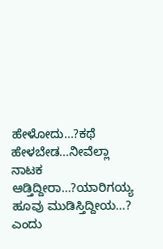ಹೇಳೋದು…?ಕಥೆ ಹೇಳಬೇಡ…ನೀವೆಲ್ಲಾ ನಾಟಕ ಆಡ್ತಿದ್ದೀರಾ…?ಯಾರಿಗಯ್ಯ ಹೂವು ಮುಡಿಸ್ತಿದ್ದೀಯ…? ಎಂದು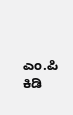ಎಂ.ಪಿ ಕಿಡಿ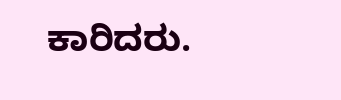ಕಾರಿದರು.